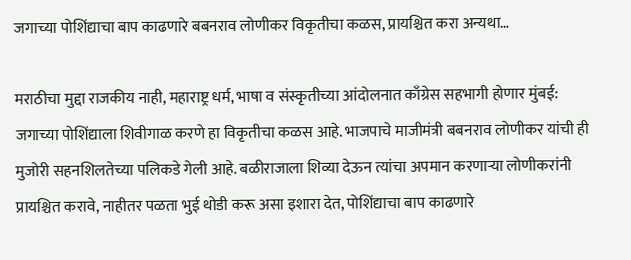जगाच्या पोशिंद्याचा बाप काढणारे बबनराव लोणीकर विकृतीचा कळस, प्रायश्चित करा अन्यथा…

मराठीचा मुद्दा राजकीय नाही, महाराष्ट्र धर्म, भाषा व संस्कृतीच्या आंदोलनात काँग्रेस सहभागी होणार मुंबई: जगाच्या पोशिंद्याला शिवीगाळ करणे हा विकृतीचा कळस आहे. भाजपाचे माजीमंत्री बबनराव लोणीकर यांची ही मुजोरी सहनशिलतेच्या पलिकडे गेली आहे. बळीराजाला शिव्या देऊन त्यांचा अपमान करणाऱ्या लोणीकरांनी प्रायश्चित करावे, नाहीतर पळता भुई थोडी करू असा इशारा देत, पोशिंद्याचा बाप काढणारे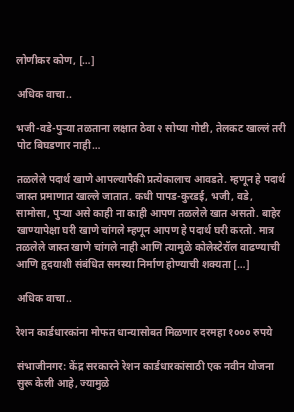लोणीकर कोण, […]

अधिक वाचा..

भजी-वडे-पुऱ्या तळताना लक्षात ठेवा २ सोप्या गोष्टी, तेलकट खाल्लं तरी पोट बिघडणार नाही…

तळलेले पदार्थ खाणे आपल्यापैकी प्रत्येकालाच आवडते. म्हणून हे पदार्थ जास्त प्रमाणात खाल्ले जातात. कधी पापड-कुरडई, भजी, वडे, सामोसा, पुऱ्या असे काही ना काही आपण तळलेले खात असतो. बाहेर खाण्यापेक्षा घरी खाणे चांगले म्हणून आपण हे पदार्थ घरी करतो. मात्र तळलेले जास्त खाणे चांगले नाही आणि त्यामुळे कोलेस्टेरॉल वाढण्याची आणि हृदयाशी संबंधित समस्या निर्माण होण्याची शक्यता […]

अधिक वाचा..

रेशन कार्डधारकांना मोफत धान्यासोबत मिळणार दरमहा १००० रुपये

संभाजीनगर: केंद्र सरकारने रेशन कार्डधारकांसाठी एक नवीन योजना सुरू केली आहे, ज्यामुळे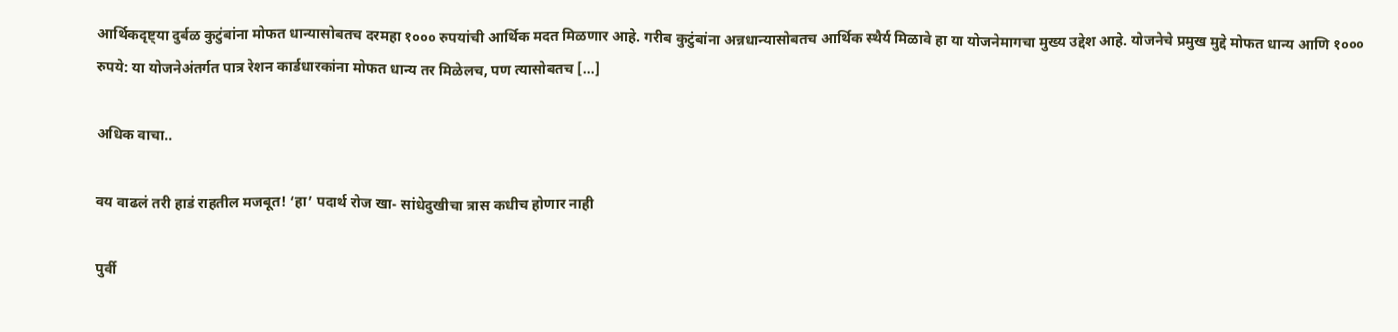आर्थिकदृष्ट्या दुर्बळ कुटुंबांना मोफत धान्यासोबतच दरमहा १००० रुपयांची आर्थिक मदत मिळणार आहे. गरीब कुटुंबांना अन्नधान्यासोबतच आर्थिक स्थैर्य मिळावे हा या योजनेमागचा मुख्य उद्देश आहे. योजनेचे प्रमुख मुद्दे मोफत धान्य आणि १००० रुपये: या योजनेअंतर्गत पात्र रेशन कार्डधारकांना मोफत धान्य तर मिळेलच, पण त्यासोबतच […]

अधिक वाचा..

वय वाढलं तरी हाडं राहतील मजबूत! ‘हा’ पदार्थ रोज खा- सांधेदुखीचा त्रास कधीच होणार नाही

पुर्वी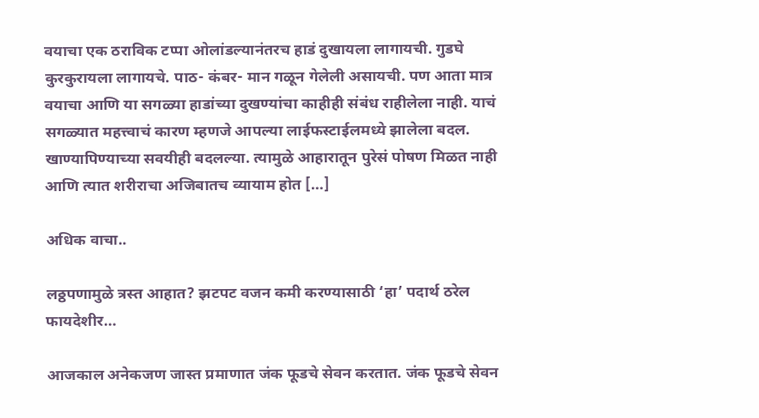वयाचा एक ठराविक टप्पा ओलांडल्यानंतरच हाडं दुखायला लागायची. गुडघे कुरकुरायला लागायचे. पाठ- कंबर- मान गळून गेलेली असायची. पण आता मात्र वयाचा आणि या सगळ्या हाडांच्या दुखण्यांचा काहीही संबंध राहीलेला नाही. याचं सगळ्यात महत्त्वाचं कारण म्हणजे आपल्या लाईफस्टाईलमध्ये झालेला बदल. खाण्यापिण्याच्या सवयीही बदलल्या. त्यामुळे आहारातून पुरेसं पोषण मिळत नाही आणि त्यात शरीराचा अजिबातच व्यायाम होत […]

अधिक वाचा..

लठ्ठपणामुळे त्रस्त आहात? झटपट वजन कमी करण्यासाठी ‘हा’ पदार्थ ठरेल फायदेशीर…

आजकाल अनेकजण जास्त प्रमाणात जंक फूडचे सेवन करतात. जंक फूडचे सेवन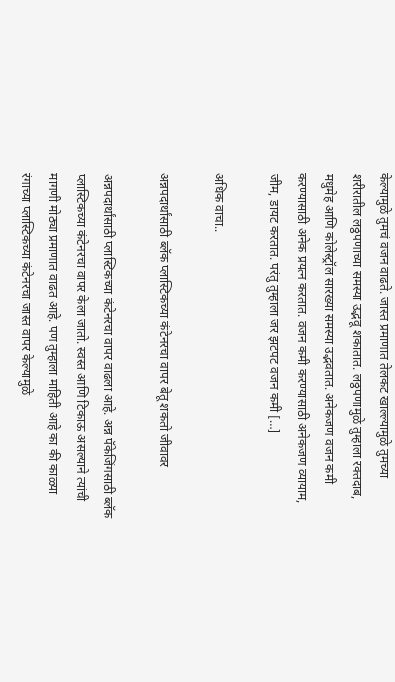केल्यामुळे तुमचं वजन वाढते. जास्त प्रमाणात तेलकट खाल्ल्यामुळे तुमच्या शरीरातील लठ्ठपणाच्या समस्या उद्भवू शकातात. लठ्ठपणामुळे तुम्हाला रक्तदाब, मधुमेह आणि कोलेस्ट्रॉल सारख्या समस्या उद्भवतात. अनेकजण वजन कमी करण्यासाठी अनेक प्रयत्न करतात. वजन कमी करण्यासाठी अनेकजण व्यायाम, जीम, डायट करतात. परंतु तुम्हाला जर झटपट वजन कमी […]

अधिक वाचा..

अन्नपदार्थांसाठी ब्लॅक प्लास्टिकच्या कंटेनरचा वापर बेतू शकतो जीवावर

अन्नपदार्थांसाठी प्लास्टिकच्या कंटेनरचा वापर वाढला आहे. अन्न पॅकेजिंगसाठी ब्लॅक प्लास्टिकच्या कंटेनरचा वापर केला जातो. स्वस्त आणि टिकाऊ असल्याने त्यांची मागणी मोठ्या प्रमाणात वाढत आहे. पण तुम्हाला माहिती आहे का की काळ्या रंगाच्या प्लास्टिकच्या कंटेनरचा जास्त वापर केल्यामुळे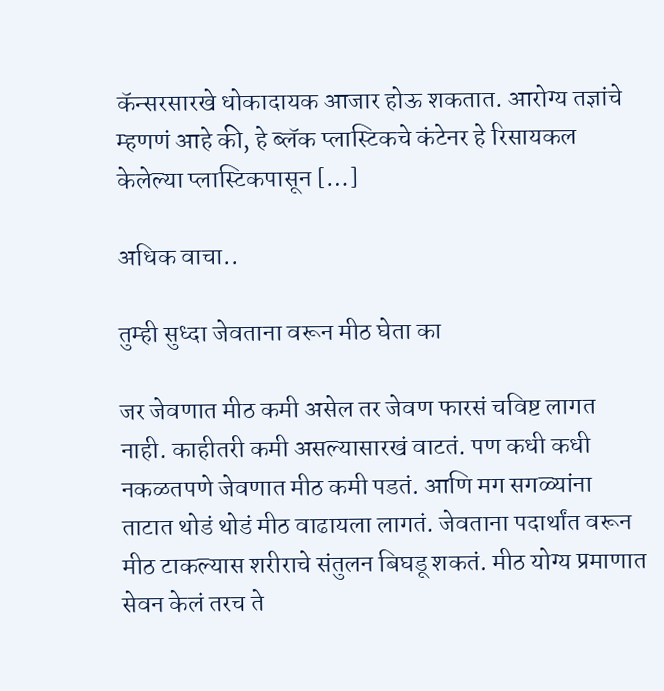कॅन्सरसारखे धोकादायक आजार होऊ शकतात. आरोग्य तज्ञांचे म्हणणं आहे की, हे ब्लॅक प्लास्टिकचे कंटेनर हे रिसायकल केलेल्या प्लास्टिकपासून […]

अधिक वाचा..

तुम्ही सुध्दा जेवताना वरून मीठ घेता का

जर जेवणात मीठ कमी असेल तर जेवण फारसं चविष्ट लागत नाही. काहीतरी कमी असल्यासारखं वाटतं. पण कधी कधी नकळतपणे जेवणात मीठ कमी पडतं. आणि मग सगळ्यांना ताटात थोडं थोडं मीठ वाढायला लागतं. जेवताना पदार्थांत वरून मीठ टाकल्यास शरीराचे संतुलन बिघडू शकतं. मीठ योग्य प्रमाणात सेवन केलं तरच ते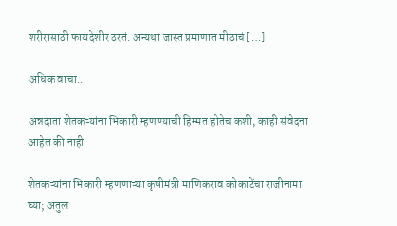शरीरासाठी फायदेशीर ठरतं. अन्यथा जास्त प्रमाणात मीठाचं […]

अधिक वाचा..

अन्नदाता शेतकऱ्यांना भिकारी म्हणण्याची हिम्मत होतेच कशी, काही संवेदना आहेत की नाही

शेतकऱ्यांना भिकारी म्हणणाऱ्या कृषीमंत्री माणिकराव कोकाटेंचा राजीनामा घ्या; अतुल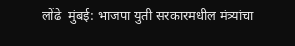लोंढे  मुंबई: भाजपा युती सरकारमधील मंत्र्यांचा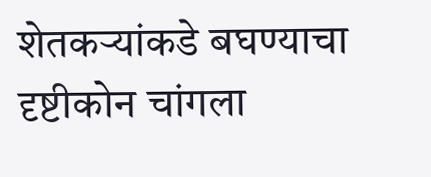शेतकऱ्यांकडे बघण्याचा दृष्टीकोन चांगला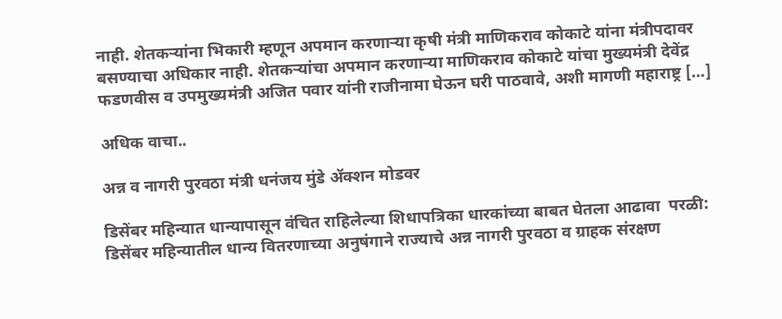नाही. शेतकऱ्यांना भिकारी म्हणून अपमान करणाऱ्या कृषी मंत्री माणिकराव कोकाटे यांना मंत्रीपदावर बसण्याचा अधिकार नाही. शेतकऱ्यांचा अपमान करणाऱ्या माणिकराव कोकाटे यांचा मुख्यमंत्री देवेंद्र फडणवीस व उपमुख्यमंत्री अजित पवार यांनी राजीनामा घेऊन घरी पाठवावे, अशी मागणी महाराष्ट्र […]

अधिक वाचा..

अन्न व नागरी पुरवठा मंत्री धनंजय मुंडे ॲक्शन मोडवर

डिसेंबर महिन्यात धान्यापासून वंचित राहिलेल्या शिधापत्रिका धारकांच्या बाबत घेतला आढावा  परळी: डिसेंबर महिन्यातील धान्य वितरणाच्या अनुषंगाने राज्याचे अन्न नागरी पुरवठा व ग्राहक संरक्षण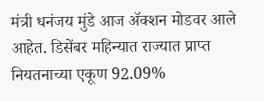मंत्री धनंजय मुंडे आज ॲक्शन मोडवर आले आहेत. डिसेंबर महिन्यात राज्यात प्राप्त नियतनाच्या एकूण 92.09%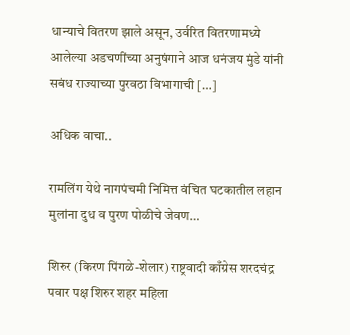धान्याचे वितरण झाले असून, उर्वरित वितरणामध्ये आलेल्या अडचणींच्या अनुषंगाने आज धनंजय मुंडे यांनी सबंध राज्याच्या पुरवठा विभागाची […]

अधिक वाचा..

रामलिंग येथे नागपंचमी निमित्त वंचित घटकातील लहान मुलांना दुध व पुरण पोळीचे जेवण…

शिरुर (किरण पिंगळे-शेलार) राष्ट्रवादी काँग्रेस शरदचंद्र पवार पक्ष शिरुर शहर महिला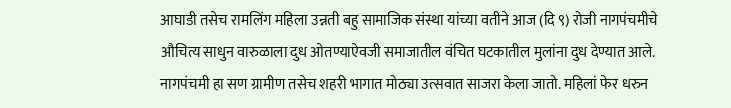आघाडी तसेच रामलिंग महिला उन्नती बहु सामाजिक संस्था यांच्या वतीने आज (दि ९) रोजी नागपंचमीचे औचित्य साधुन वारुळाला दुध ओतण्याऐवजी समाजातील वंचित घटकातील मुलांना दुध देण्यात आले.   नागपंचमी हा सण ग्रामीण तसेच शहरी भागात मोठ्या उत्सवात साजरा केला जातो. महिलां फेर धरुन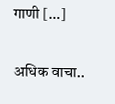गाणी […]

अधिक वाचा..